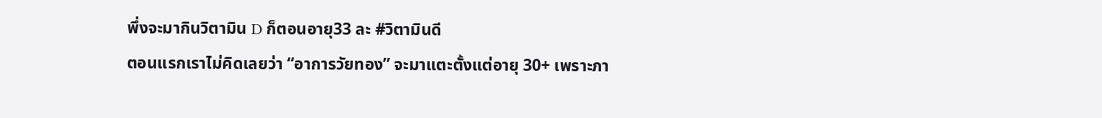พึ่งจะมากินวิตามิน D ก็ตอนอายุ33 ละ #วิตามินดี
ตอนแรกเราไม่คิดเลยว่า “อาการวัยทอง” จะมาแตะตั้งแต่อายุ 30+ เพราะภา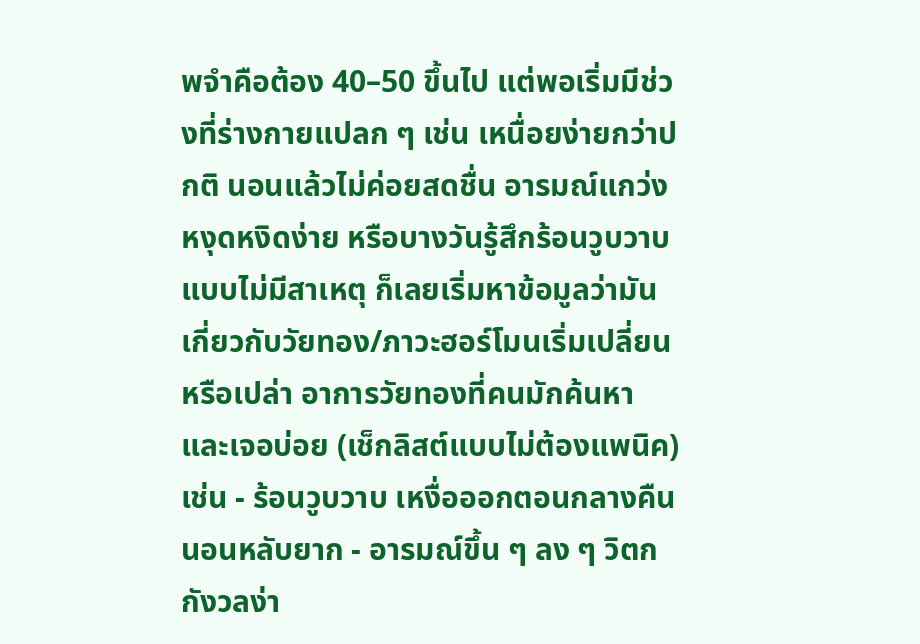พจำคือต้อง 40–50 ขึ้นไป แต่พอเริ่มมีช่วงที่ร่างกายแปลก ๆ เช่น เหนื่อยง่ายกว่าปกติ นอนแล้วไม่ค่อยสดชื่น อารมณ์แกว่ง หงุดหงิดง่าย หรือบางวันรู้สึกร้อนวูบวาบแบบไม่มีสาเหตุ ก็เลยเริ่มหาข้อมูลว่ามันเกี่ยวกับวัยทอง/ภาวะฮอร์โมนเริ่มเปลี่ยนหรือเปล่า อาการวัยทองที่คนมักค้นหาและเจอบ่อย (เช็กลิสต์แบบไม่ต้องแพนิค) เช่น - ร้อนวูบวาบ เหงื่อออกตอนกลางคืน นอนหลับยาก - อารมณ์ขึ้น ๆ ลง ๆ วิตกกังวลง่า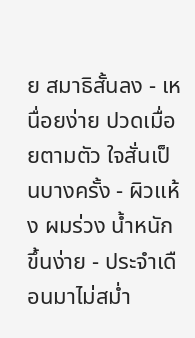ย สมาธิสั้นลง - เหนื่อยง่าย ปวดเมื่อยตามตัว ใจสั่นเป็นบางครั้ง - ผิวแห้ง ผมร่วง น้ำหนักขึ้นง่าย - ประจำเดือนมาไม่สม่ำ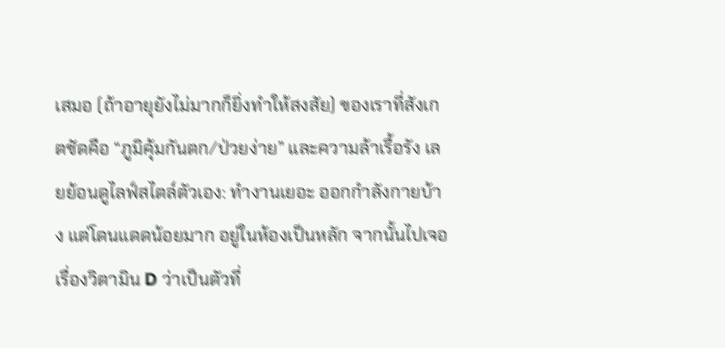เสมอ (ถ้าอายุยังไม่มากก็ยิ่งทำให้สงสัย) ของเราที่สังเกตชัดคือ “ภูมิคุ้มกันตก/ป่วยง่าย” และความล้าเรื้อรัง เลยย้อนดูไลฟ์สไตล์ตัวเอง: ทำงานเยอะ ออกกำลังกายบ้าง แต่โดนแดดน้อยมาก อยู่ในห้องเป็นหลัก จากนั้นไปเจอเรื่องวิตามิน D ว่าเป็นตัวที่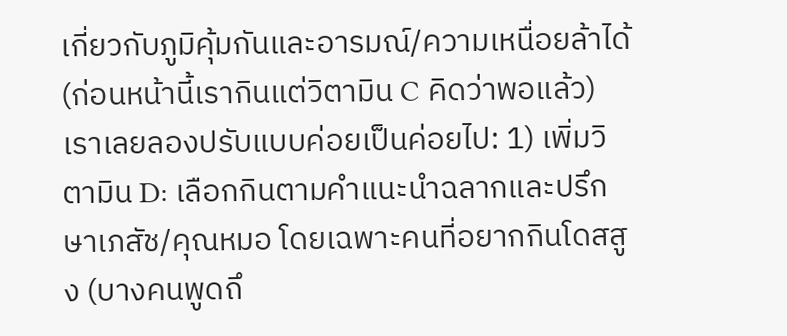เกี่ยวกับภูมิคุ้มกันและอารมณ์/ความเหนื่อยล้าได้ (ก่อนหน้านี้เรากินแต่วิตามิน C คิดว่าพอแล้ว) เราเลยลองปรับแบบค่อยเป็นค่อยไป: 1) เพิ่มวิตามิน D: เลือกกินตามคำแนะนำฉลากและปรึกษาเภสัช/คุณหมอ โดยเฉพาะคนที่อยากกินโดสสูง (บางคนพูดถึ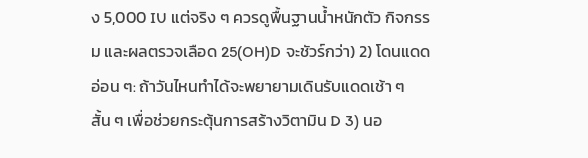ง 5,000 IU แต่จริง ๆ ควรดูพื้นฐานน้ำหนักตัว กิจกรรม และผลตรวจเลือด 25(OH)D จะชัวร์กว่า) 2) โดนแดดอ่อน ๆ: ถ้าวันไหนทำได้จะพยายามเดินรับแดดเช้า ๆ สั้น ๆ เพื่อช่วยกระตุ้นการสร้างวิตามิน D 3) นอ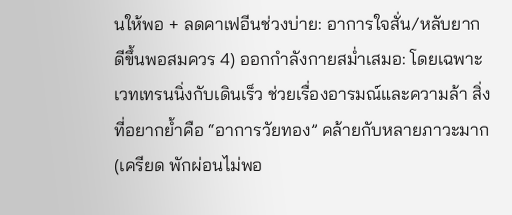นให้พอ + ลดคาเฟอีนช่วงบ่าย: อาการใจสั่น/หลับยากดีขึ้นพอสมควร 4) ออกกำลังกายสม่ำเสมอ: โดยเฉพาะเวทเทรนนิ่งกับเดินเร็ว ช่วยเรื่องอารมณ์และความล้า สิ่งที่อยากย้ำคือ “อาการวัยทอง” คล้ายกับหลายภาวะมาก (เครียด พักผ่อนไม่พอ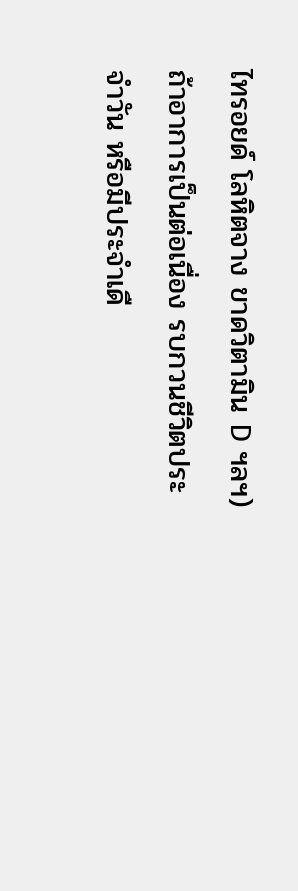ไทรอยด์ โลหิตจาง ขาดวิตามิน D ฯลฯ) ถ้าอาการเป็นต่อเนื่อง รบกวนชีวิตประจำวัน หรือมีประจำเดื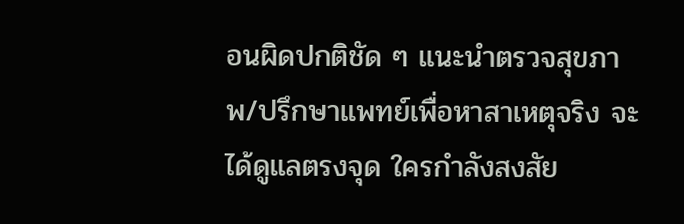อนผิดปกติชัด ๆ แนะนำตรวจสุขภาพ/ปรึกษาแพทย์เพื่อหาสาเหตุจริง จะได้ดูแลตรงจุด ใครกำลังสงสัย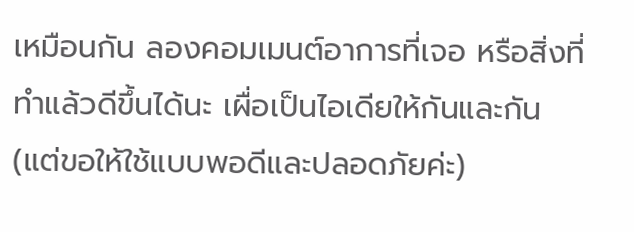เหมือนกัน ลองคอมเมนต์อาการที่เจอ หรือสิ่งที่ทำแล้วดีขึ้นได้นะ เผื่อเป็นไอเดียให้กันและกัน (แต่ขอให้ใช้แบบพอดีและปลอดภัยค่ะ)